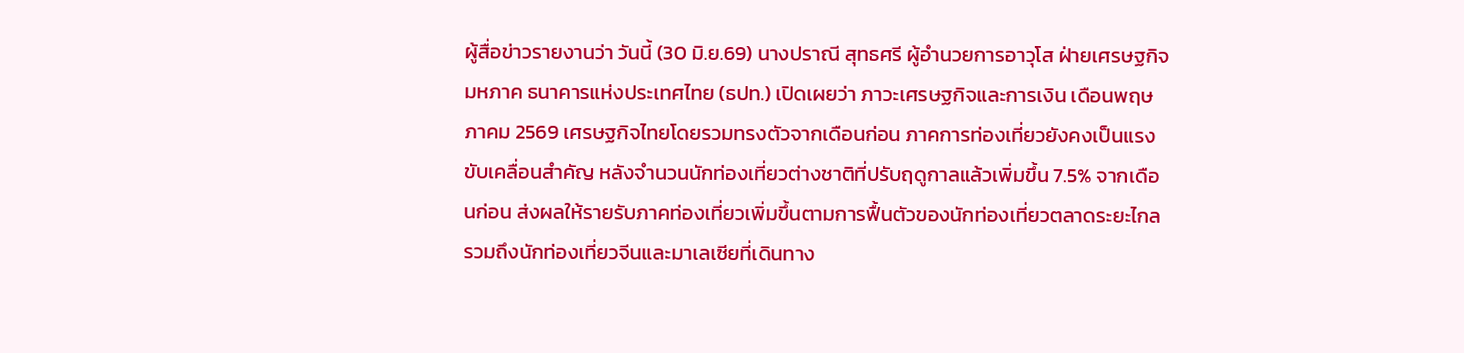ผู้สื่อข่าวรายงานว่า วันนี้ (30 มิ.ย.69) นางปราณี สุทธศรี ผู้อำนวยการอาวุโส ฝ่ายเศรษฐกิจมหภาค ธนาคารแห่งประเทศไทย (ธปท.) เปิดเผยว่า ภาวะเศรษฐกิจและการเงิน เดือนพฤษภาคม 2569 เศรษฐกิจไทยโดยรวมทรงตัวจากเดือนก่อน ภาคการท่องเที่ยวยังคงเป็นแรงขับเคลื่อนสำคัญ หลังจำนวนนักท่องเที่ยวต่างชาติที่ปรับฤดูกาลแล้วเพิ่มขึ้น 7.5% จากเดือนก่อน ส่งผลให้รายรับภาคท่องเที่ยวเพิ่มขึ้นตามการฟื้นตัวของนักท่องเที่ยวตลาดระยะไกล รวมถึงนักท่องเที่ยวจีนและมาเลเซียที่เดินทาง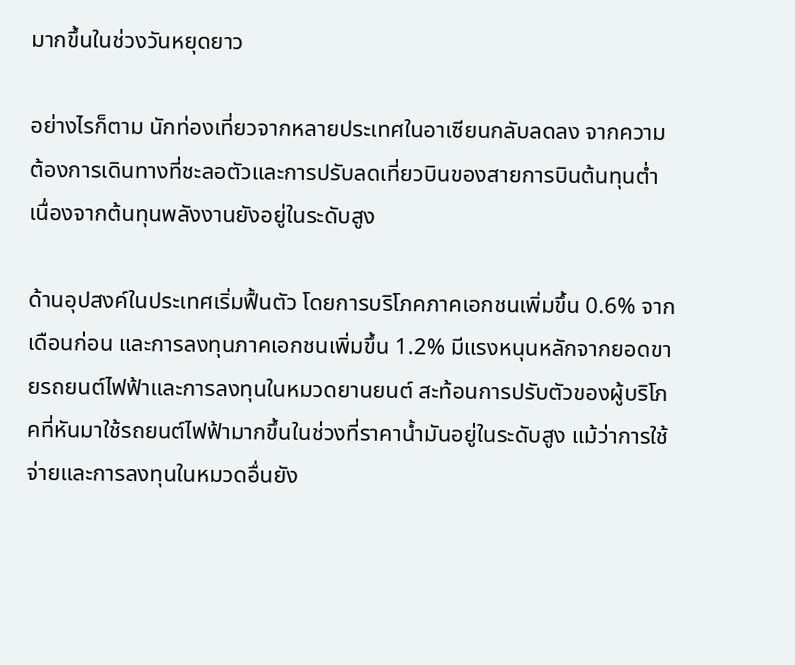มากขึ้นในช่วงวันหยุดยาว

อย่างไรก็ตาม นักท่องเที่ยวจากหลายประเทศในอาเซียนกลับลดลง จากความต้องการเดินทางที่ชะลอตัวและการปรับลดเที่ยวบินของสายการบินต้นทุนต่ำ เนื่องจากต้นทุนพลังงานยังอยู่ในระดับสูง

ด้านอุปสงค์ในประเทศเริ่มฟื้นตัว โดยการบริโภคภาคเอกชนเพิ่มขึ้น 0.6% จากเดือนก่อน และการลงทุนภาคเอกชนเพิ่มขึ้น 1.2% มีแรงหนุนหลักจากยอดขายรถยนต์ไฟฟ้าและการลงทุนในหมวดยานยนต์ สะท้อนการปรับตัวของผู้บริโภคที่หันมาใช้รถยนต์ไฟฟ้ามากขึ้นในช่วงที่ราคาน้ำมันอยู่ในระดับสูง แม้ว่าการใช้จ่ายและการลงทุนในหมวดอื่นยัง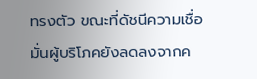ทรงตัว ขณะที่ดัชนีความเชื่อมั่นผู้บริโภคยังลดลงจากค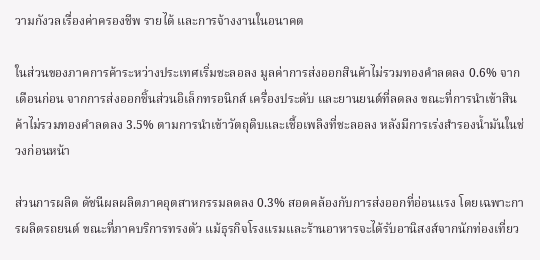วามกังวลเรื่องค่าครองชีพ รายได้ และการจ้างงานในอนาคต

ในส่วนของภาคการค้าระหว่างประเทศเริ่มชะลอลง มูลค่าการส่งออกสินค้าไม่รวมทองคำลดลง 0.6% จากเดือนก่อน จากการส่งออกชิ้นส่วนอิเล็กทรอนิกส์ เครื่องประดับ และยานยนต์ที่ลดลง ขณะที่การนำเข้าสินค้าไม่รวมทองคำลดลง 3.5% ตามการนำเข้าวัตถุดิบและเชื้อเพลิงที่ชะลอลง หลังมีการเร่งสำรองน้ำมันในช่วงก่อนหน้า

ส่วนการผลิต ดัชนีผลผลิตภาคอุตสาหกรรมลดลง 0.3% สอดคล้องกับการส่งออกที่อ่อนแรง โดยเฉพาะการผลิตรถยนต์ ขณะที่ภาคบริการทรงตัว แม้ธุรกิจโรงแรมและร้านอาหารจะได้รับอานิสงส์จากนักท่องเที่ยว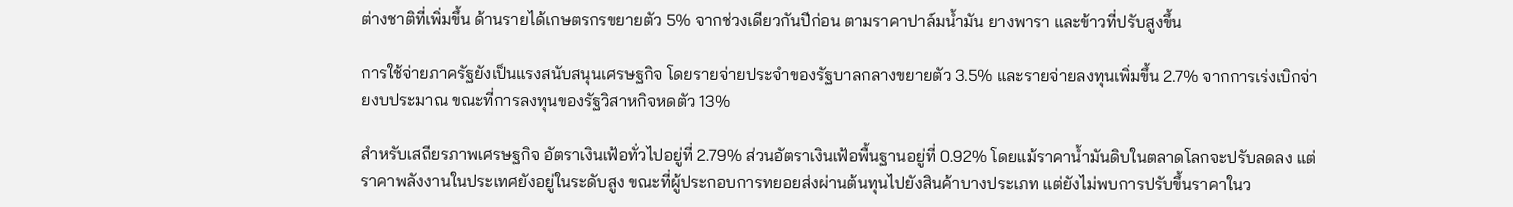ต่างชาติที่เพิ่มขึ้น ด้านรายได้เกษตรกรขยายตัว 5% จากช่วงเดียวกันปีก่อน ตามราคาปาล์มน้ำมัน ยางพารา และข้าวที่ปรับสูงขึ้น

การใช้จ่ายภาครัฐยังเป็นแรงสนับสนุนเศรษฐกิจ โดยรายจ่ายประจำของรัฐบาลกลางขยายตัว 3.5% และรายจ่ายลงทุนเพิ่มขึ้น 2.7% จากการเร่งเบิกจ่ายงบประมาณ ขณะที่การลงทุนของรัฐวิสาหกิจหดตัว 13%

สำหรับเสถียรภาพเศรษฐกิจ อัตราเงินเฟ้อทั่วไปอยู่ที่ 2.79% ส่วนอัตราเงินเฟ้อพื้นฐานอยู่ที่ 0.92% โดยแม้ราคาน้ำมันดิบในตลาดโลกจะปรับลดลง แต่ราคาพลังงานในประเทศยังอยู่ในระดับสูง ขณะที่ผู้ประกอบการทยอยส่งผ่านต้นทุนไปยังสินค้าบางประเภท แต่ยังไม่พบการปรับขึ้นราคาในว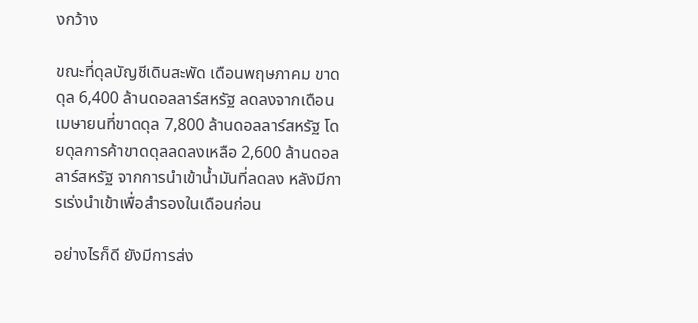งกว้าง

ขณะที่ดุลบัญชีเดินสะพัด เดือนพฤษภาคม ขาดดุล 6,400 ล้านดอลลาร์สหรัฐ ลดลงจากเดือนเมษายนที่ขาดดุล 7,800 ล้านดอลลาร์สหรัฐ โดยดุลการค้าขาดดุลลดลงเหลือ 2,600 ล้านดอลลาร์สหรัฐ จากการนำเข้าน้ำมันที่ลดลง หลังมีการเร่งนำเข้าเพื่อสำรองในเดือนก่อน

อย่างไรก็ดี ยังมีการส่ง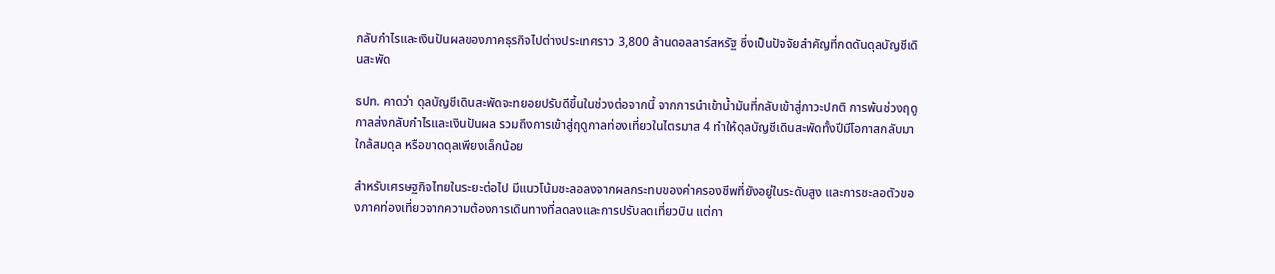กลับกำไรและเงินปันผลของภาคธุรกิจไปต่างประเทศราว 3,800 ล้านดอลลาร์สหรัฐ ซึ่งเป็นปัจจัยสำคัญที่กดดันดุลบัญชีเดินสะพัด

ธปท. คาดว่า ดุลบัญชีเดินสะพัดจะทยอยปรับดีขึ้นในช่วงต่อจากนี้ จากการนำเข้าน้ำมันที่กลับเข้าสู่ภาวะปกติ การพ้นช่วงฤดูกาลส่งกลับกำไรและเงินปันผล รวมถึงการเข้าสู่ฤดูกาลท่องเที่ยวในไตรมาส 4 ทำให้ดุลบัญชีเดินสะพัดทั้งปีมีโอกาสกลับมาใกล้สมดุล หรือขาดดุลเพียงเล็กน้อย

สำหรับเศรษฐกิจไทยในระยะต่อไป มีแนวโน้มชะลอลงจากผลกระทบของค่าครองชีพที่ยังอยู่ในระดับสูง และการชะลอตัวของภาคท่องเที่ยวจากความต้องการเดินทางที่ลดลงและการปรับลดเที่ยวบิน แต่กา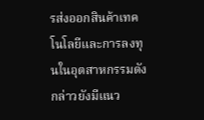รส่งออกสินค้าเทคโนโลยีและการลงทุนในอุตสาหกรรมดังกล่าวยังมีแนว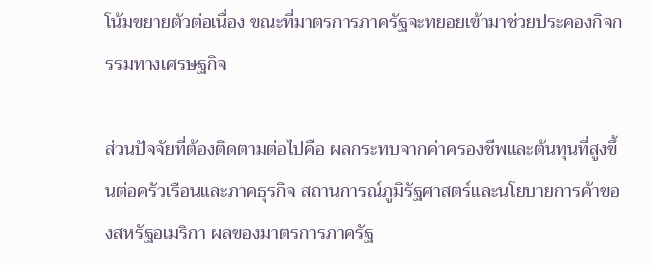โน้มขยายตัวต่อเนื่อง ขณะที่มาตรการภาครัฐจะทยอยเข้ามาช่วยประคองกิจกรรมทางเศรษฐกิจ

ส่วนปัจจัยที่ต้องติดตามต่อไปคือ ผลกระทบจากค่าครองชีพและต้นทุนที่สูงขึ้นต่อครัวเรือนและภาคธุรกิจ สถานการณ์ภูมิรัฐศาสตร์และนโยบายการค้าของสหรัฐอเมริกา ผลของมาตรการภาครัฐ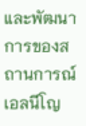และพัฒนาการของสถานการณ์เอลนีโญ